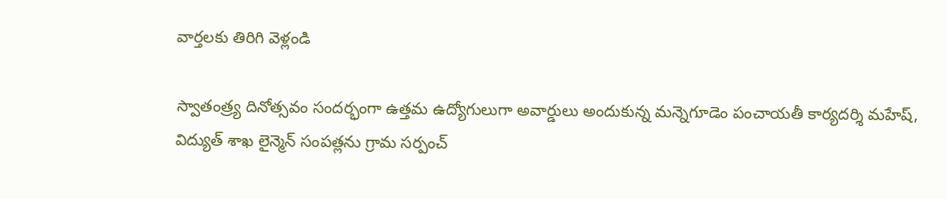వార్తలకు తిరిగి వెళ్లండి

స్వాతంత్ర్య దినోత్సవం సందర్భంగా ఉత్తమ ఉద్యోగులుగా అవార్డులు అందుకున్న మన్నెగూడెం పంచాయతీ కార్యదర్శి మహేష్, విద్యుత్ శాఖ లైన్మెన్ సంపత్లను గ్రామ సర్పంచ్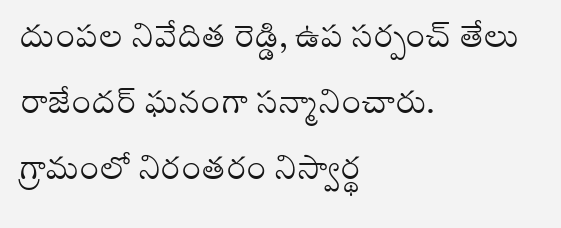దుంపల నివేదిత రెడ్డి, ఉప సర్పంచ్ తేలు రాజేందర్ ఘనంగా సన్మానించారు.
గ్రామంలో నిరంతరం నిస్వార్థ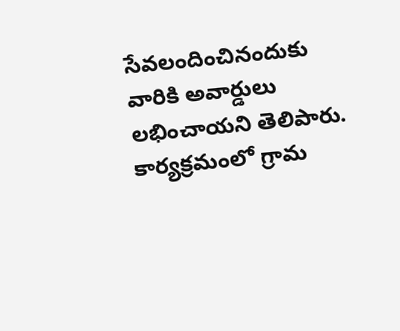సేవలందించినందుకు వారికి అవార్డులు లభించాయని తెలిపారు. కార్యక్రమంలో గ్రామ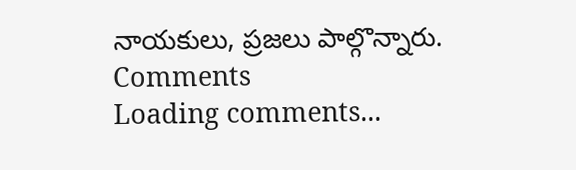నాయకులు, ప్రజలు పాల్గొన్నారు.
Comments
Loading comments...